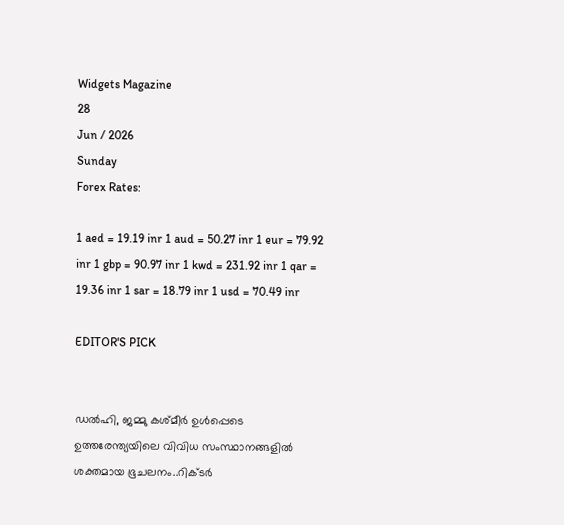Widgets Magazine
28
Jun / 2026
Sunday
Forex Rates:

1 aed = 19.19 inr 1 aud = 50.27 inr 1 eur = 79.92 inr 1 gbp = 90.97 inr 1 kwd = 231.92 inr 1 qar = 19.36 inr 1 sar = 18.79 inr 1 usd = 70.49 inr

EDITOR'S PICK


ഡല്‍ഹി, ജമ്മു കശ്മീര്‍ ഉള്‍പ്പെടെ ഉത്തരേന്ത്യയിലെ വിവിധ സംസ്ഥാനങ്ങളില്‍ ശക്തമായ ഭൂചലനം..റിക്ടര്‍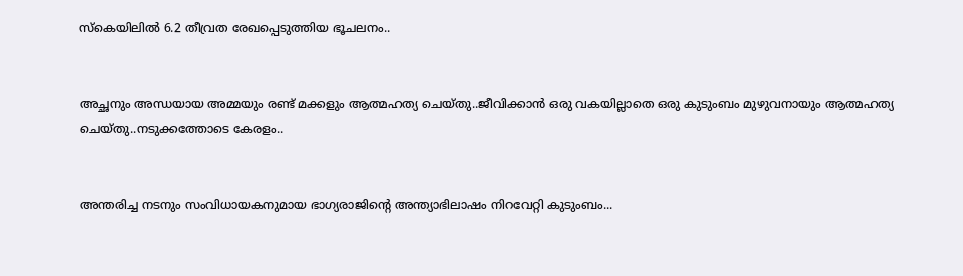സ്‌കെയിലില്‍ 6.2 തീവ്രത രേഖപ്പെടുത്തിയ ഭൂചലനം..


അച്ഛനും അന്ധയായ അമ്മയും രണ്ട് മക്കളും ആത്മഹത്യ ചെയ്തു..ജീവിക്കാൻ ഒരു വകയില്ലാതെ ഒരു കുടുംബം മുഴുവനായും ആത്മഹത്യ ചെയ്തു..നടുക്കത്തോടെ കേരളം..


അന്തരിച്ച നടനും സംവിധായകനുമായ ഭാഗ്യരാജിന്റെ അന്ത്യാഭിലാഷം നിറവേറ്റി കുടുംബം...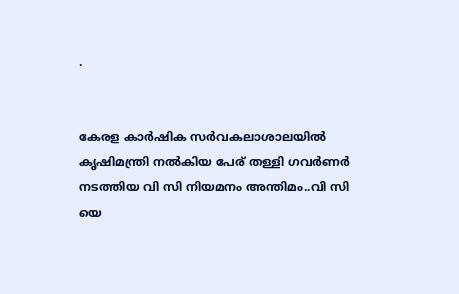.


കേരള കാർഷിക സർവകലാശാലയിൽ കൃഷിമന്ത്രി നൽകിയ പേര് തള്ളി ഗവർണർ നടത്തിയ വി സി നിയമനം അന്തിമം..വി സി യെ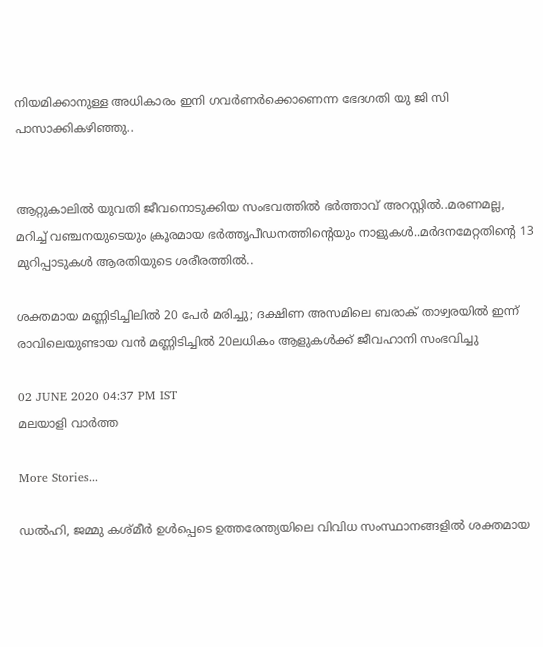നിയമിക്കാനുള്ള അധികാരം ഇനി ഗവർണർക്കൊണെന്ന ഭേദഗതി യു ജി സി പാസാക്കികഴിഞ്ഞു..


ആറ്റുകാലിൽ യുവതി ജീവനൊടുക്കിയ സംഭവത്തിൽ ഭർത്താവ് അറസ്റ്റിൽ..മരണമല്ല, മറിച്ച് വഞ്ചനയുടെയും ക്രൂരമായ ഭര്‍ത്തൃപീഡനത്തിന്റെയും നാളുകൾ..മർദനമേറ്റതിന്റെ 13 മുറിപ്പാടുകൾ ആരതിയുടെ ശരീരത്തിൽ..

ശക്തമായ മണ്ണിടിച്ചിലിൽ 20 പേര്‍ മരിച്ചു; ദക്ഷിണ അസമിലെ ബരാക് താഴ്വരയിൽ ഇന്ന് രാവിലെയുണ്ടായ വന്‍ മണ്ണിടിച്ചില്‍ 20ലധികം ആളുകള്‍ക്ക് ജീവഹാനി സംഭവിച്ചു

02 JUNE 2020 04:37 PM IST
മലയാളി വാര്‍ത്ത

More Stories...

ഡല്‍ഹി, ജമ്മു കശ്മീര്‍ ഉള്‍പ്പെടെ ഉത്തരേന്ത്യയിലെ വിവിധ സംസ്ഥാനങ്ങളില്‍ ശക്തമായ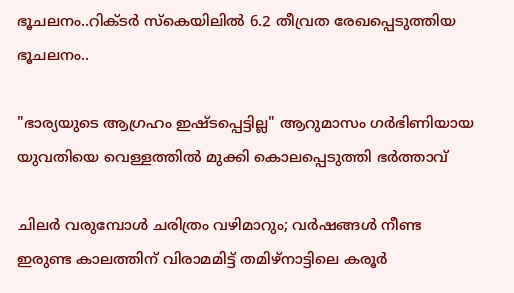ഭൂചലനം..റിക്ടര്‍ സ്‌കെയിലില്‍ 6.2 തീവ്രത രേഖപ്പെടുത്തിയ ഭൂചലനം..

"ഭാര്യയുടെ ആഗ്രഹം ഇഷ്ടപ്പെട്ടില്ല" ആറുമാസം ഗർഭിണിയായ യുവതിയെ വെള്ളത്തിൽ മുക്കി കൊലപ്പെടുത്തി ഭർത്താവ്

ചിലർ വരുമ്പോൾ ചരിത്രം വഴിമാറും; വർഷങ്ങൾ നീണ്ട ഇരുണ്ട കാലത്തിന് വിരാമമിട്ട് തമിഴ്‌നാട്ടിലെ കരൂർ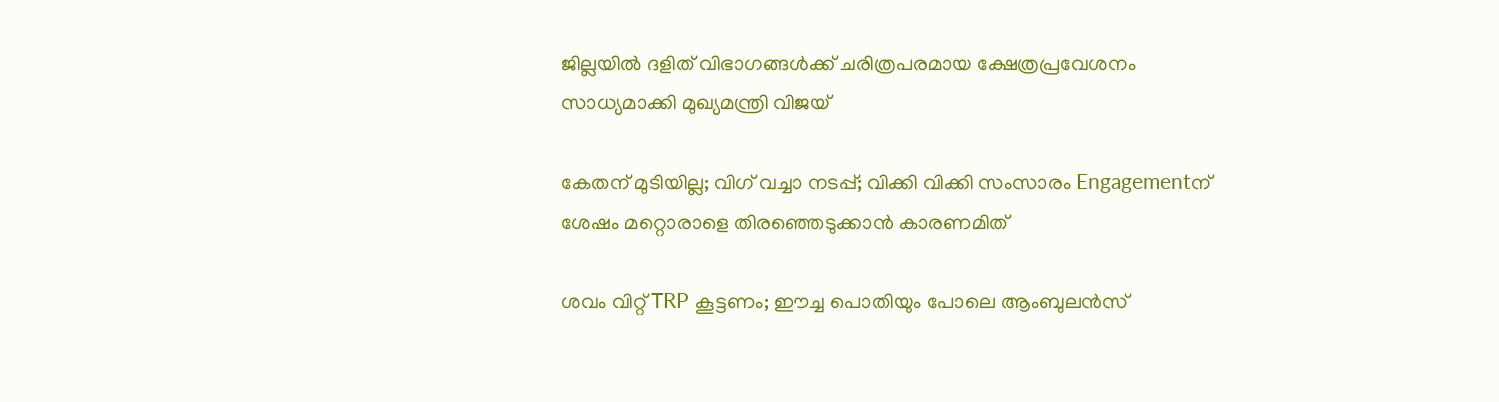ജില്ലയിൽ ദളിത് വിഭാഗങ്ങൾക്ക് ചരിത്രപരമായ ക്ഷേത്രപ്രവേശനം സാധ്യമാക്കി മുഖ്യമന്ത്രി വിജയ്

കേതന് മുടിയില്ല; വിഗ് വച്ചാ നടപ്പ്; വിക്കി വിക്കി സംസാരം Engagementന് ശേഷം മറ്റൊരാളെ തിരഞ്ഞെടുക്കാൻ കാരണമിത്

ശവം വിറ്റ് TRP കൂട്ടണം; ഈച്ച പൊതിയും പോലെ ആംബുലന്‍സ്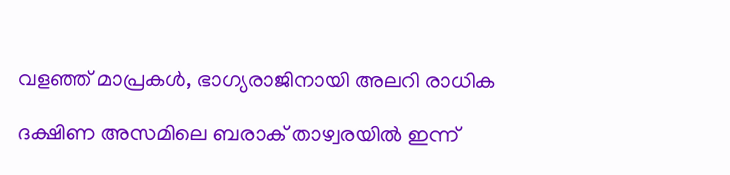വളഞ്ഞ് മാപ്രകള്‍, ഭാഗ്യരാജിനായി അലറി രാധിക

ദക്ഷിണ അസമിലെ ബരാക് താഴ്വരയിൽ ഇന്ന്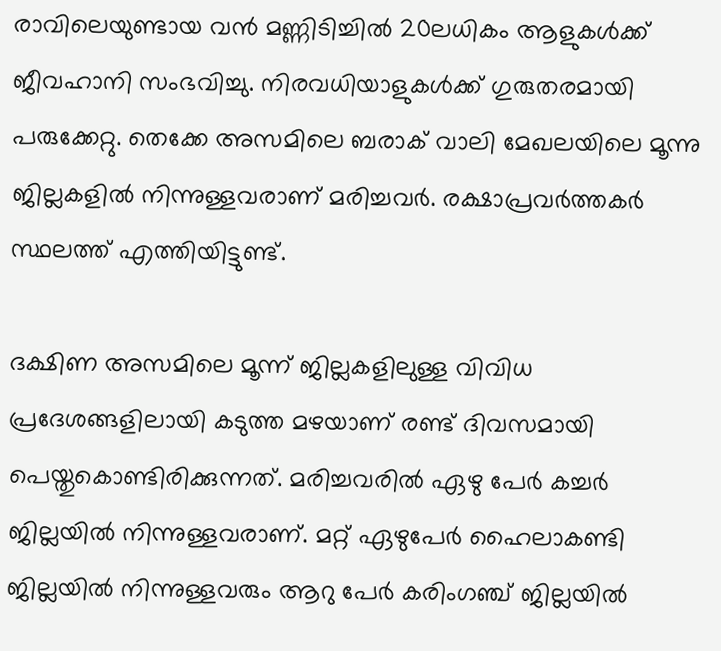രാവിലെയുണ്ടായ വന്‍ മണ്ണിടിച്ചില്‍ 20ലധികം ആളുകള്‍ക്ക് ജീവഹാനി സംഭവിച്ചു. നിരവധിയാളുകള്‍ക്ക് ഗുരുതരമായി പരുക്കേറ്റു. തെക്കേ അസമിലെ ബരാക് വാലി മേഖലയിലെ മൂന്നു ജില്ലകളില്‍ നിന്നുള്ളവരാണ് മരിച്ചവര്‍. രക്ഷാപ്രവര്‍ത്തകര്‍ സ്ഥലത്ത് എത്തിയിട്ടുണ്ട്.

ദക്ഷിണ അസമിലെ മൂന്ന് ജില്ലകളിലുള്ള വിവിധ പ്രദേശങ്ങളിലായി കടുത്ത മഴയാണ് രണ്ട് ദിവസമായി പെയ്തുകൊണ്ടിരിക്കുന്നത്. മരിച്ചവരില്‍ ഏഴു പേർ കച്ചര്‍ ജില്ലയില്‍ നിന്നുള്ളവരാണ്. മറ്റ് ഏഴുപേര്‍ ഹൈലാകണ്ടി ജില്ലയില്‍ നിന്നുള്ളവരും ആറു പേര്‍ കരിംഗഞ്ച് ജില്ലയില്‍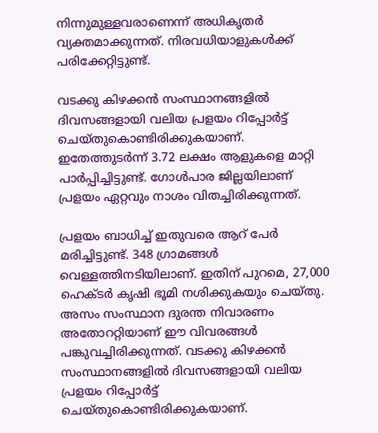നിന്നുമുള്ളവരാണെന്ന് അധികൃതര്‍ വ്യക്തമാക്കുന്നത്. നിരവധിയാളുകള്‍ക്ക് പരിക്കേറ്റിട്ടുണ്ട്.

വടക്കു കിഴക്കന്‍ സംസ്ഥാനങ്ങളില്‍ ദിവസങ്ങളായി വലിയ പ്രളയം റിപ്പോര്‍ട്ട് ചെയ്തുകൊണ്ടിരിക്കുകയാണ്. ഇതേത്തുടർന്ന് 3.72 ലക്ഷം ആളുകളെ മാറ്റി പാര്‍പ്പിച്ചിട്ടുണ്ട്. ഗോള്‍പാര ജില്ലയിലാണ് പ്രളയം ഏറ്റവും നാശം വിതച്ചിരിക്കുന്നത്.

പ്രളയം ബാധിച്ച് ഇതുവരെ ആറ് പേര്‍ മരിച്ചിട്ടുണ്ട്. 348 ഗ്രാമങ്ങള്‍ വെള്ളത്തിനടിയിലാണ്. ഇതിന് പുറമെ, 27,000 ഹെക്ടര്‍ കൃഷി ഭൂമി നശിക്കുകയും ചെയ്തു. അസം സംസ്ഥാന ദുരന്ത നിവാരണം അതോററ്റിയാണ് ഈ വിവരങ്ങള്‍ പങ്കുവച്ചിരിക്കുന്നത്. വടക്കു കിഴക്കന്‍ സംസ്ഥാനങ്ങളില്‍ ദിവസങ്ങളായി വലിയ പ്രളയം റിപ്പോര്‍ട്ട് ചെയ്തുകൊണ്ടിരിക്കുകയാണ്.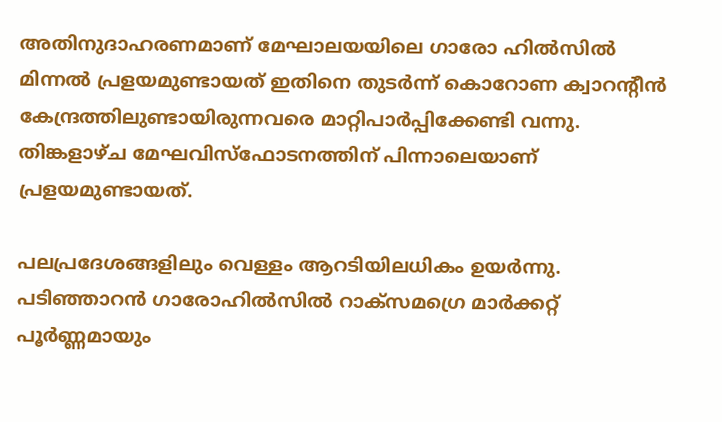അതിനുദാഹരണമാണ് മേഘാലയയിലെ ഗാരോ ഹില്‍സില്‍ മിന്നല്‍ പ്രളയമുണ്ടായത് ഇതിനെ തുടര്‍ന്ന് കൊറോണ ക്വാറന്റീന്‍ കേന്ദ്രത്തിലുണ്ടായിരുന്നവരെ മാറ്റിപാര്‍പ്പിക്കേണ്ടി വന്നു. തിങ്കളാഴ്ച മേഘവിസ്‌ഫോടനത്തിന് പിന്നാലെയാണ് പ്രളയമുണ്ടായത്.

പലപ്രദേശങ്ങളിലും വെള്ളം ആറടിയിലധികം ഉയര്‍ന്നു. പടിഞ്ഞാറന്‍ ഗാരോഹില്‍സില്‍ റാക്‌സമഗ്രെ മാര്‍ക്കറ്റ് പൂര്‍ണ്ണമായും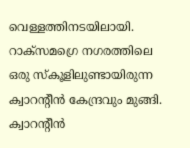വെള്ളത്തിനടയിലായി. റാക്‌സമഗ്രെ നഗരത്തിലെ ഒരു സ്‌കൂളിലുണ്ടായിരുന്ന ക്വാറന്റീന്‍ കേന്ദ്രവും മുങ്ങി. ക്വാറന്റീന്‍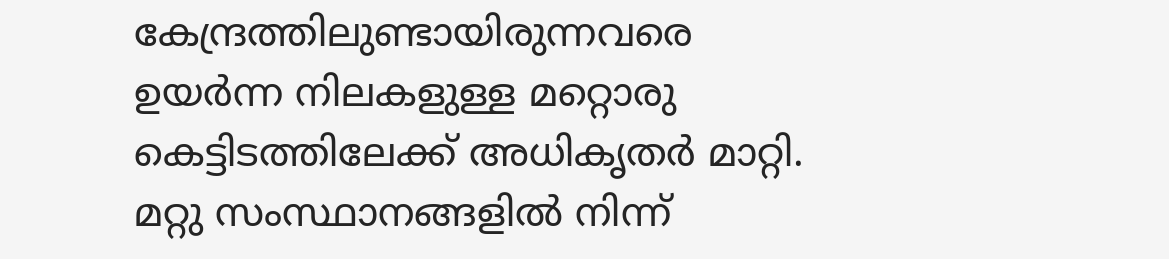കേന്ദ്രത്തിലുണ്ടായിരുന്നവരെ ഉയര്‍ന്ന നിലകളുള്ള മറ്റൊരു കെട്ടിടത്തിലേക്ക് അധികൃതര്‍ മാറ്റി. മറ്റു സംസ്ഥാനങ്ങളില്‍ നിന്ന്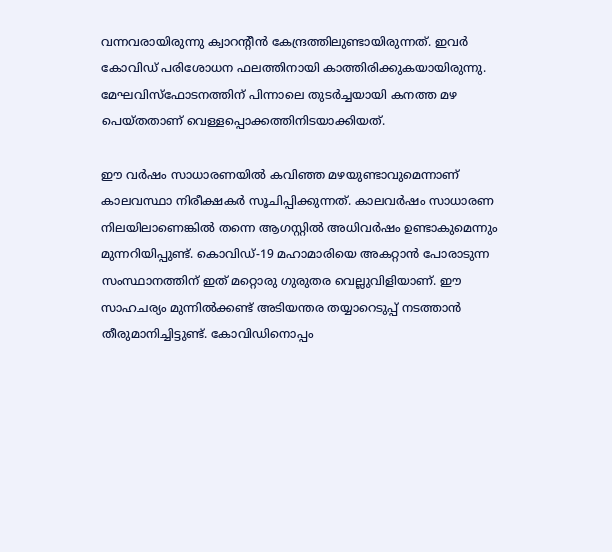വന്നവരായിരുന്നു ക്വാറന്റീന്‍ കേന്ദ്രത്തിലുണ്ടായിരുന്നത്. ഇവര്‍ കോവിഡ് പരിശോധന ഫലത്തിനായി കാത്തിരിക്കുകയായിരുന്നു.
മേഘവിസ്‌ഫോടനത്തിന് പിന്നാലെ തുടര്‍ച്ചയായി കനത്ത മഴ പെയ്തതാണ് വെള്ളപ്പൊക്കത്തിനിടയാക്കിയത്.

ഈ വർഷം സാധാരണയിൽ കവിഞ്ഞ മഴയുണ്ടാവുമെന്നാണ് കാലവസ്ഥാ നിരീക്ഷകർ സൂചിപ്പിക്കുന്നത്. കാലവർഷം സാധാരണ നിലയിലാണെങ്കിൽ തന്നെ ആഗസ്റ്റിൽ അധിവർഷം ഉണ്ടാകുമെന്നും മുന്നറിയിപ്പുണ്ട്. കൊവിഡ്-19 മഹാമാരിയെ അകറ്റാൻ പോരാടുന്ന സംസ്ഥാനത്തിന് ഇത് മറ്റൊരു ഗുരുതര വെല്ലുവിളിയാണ്. ഈ സാഹചര്യം മുന്നിൽക്കണ്ട് അടിയന്തര തയ്യാറെടുപ്പ് നടത്താൻ തീരുമാനിച്ചിട്ടുണ്ട്. കോവിഡിനൊപ്പം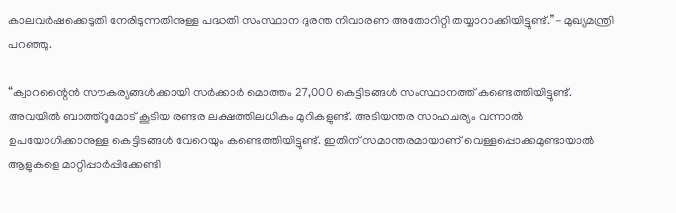കാലവർഷക്കെടുതി നേരിടുന്നതിനുള്ള പദ്ധതി സംസ്ഥാന ദുരന്ത നിവാരണ അതോറിറ്റി തയ്യാറാക്കിയിട്ടുണ്ട്.”- മുഖ്യമന്ത്രി പറഞ്ഞു.

“ക്വാറന്റൈൻ സൗകര്യങ്ങൾക്കായി സർക്കാർ മൊത്തം 27,000 കെട്ടിടങ്ങൾ സംസ്ഥാനത്ത് കണ്ടെത്തിയിട്ടുണ്ട്. അവയിൽ ബാത്ത്റൂമോട് കൂടിയ രണ്ടര ലക്ഷത്തിലധികം മുറികളുണ്ട്. അടിയന്തര സാഹചര്യം വന്നാൽ ഉപയോഗിക്കാനുള്ള കെട്ടിടങ്ങൾ വേറെയും കണ്ടെത്തിയിട്ടുണ്ട്. ഇതിന് സമാന്തരമായാണ് വെള്ളപ്പൊക്കമുണ്ടായാൽ ആളുകളെ മാറ്റിപ്പാർപ്പിക്കേണ്ടി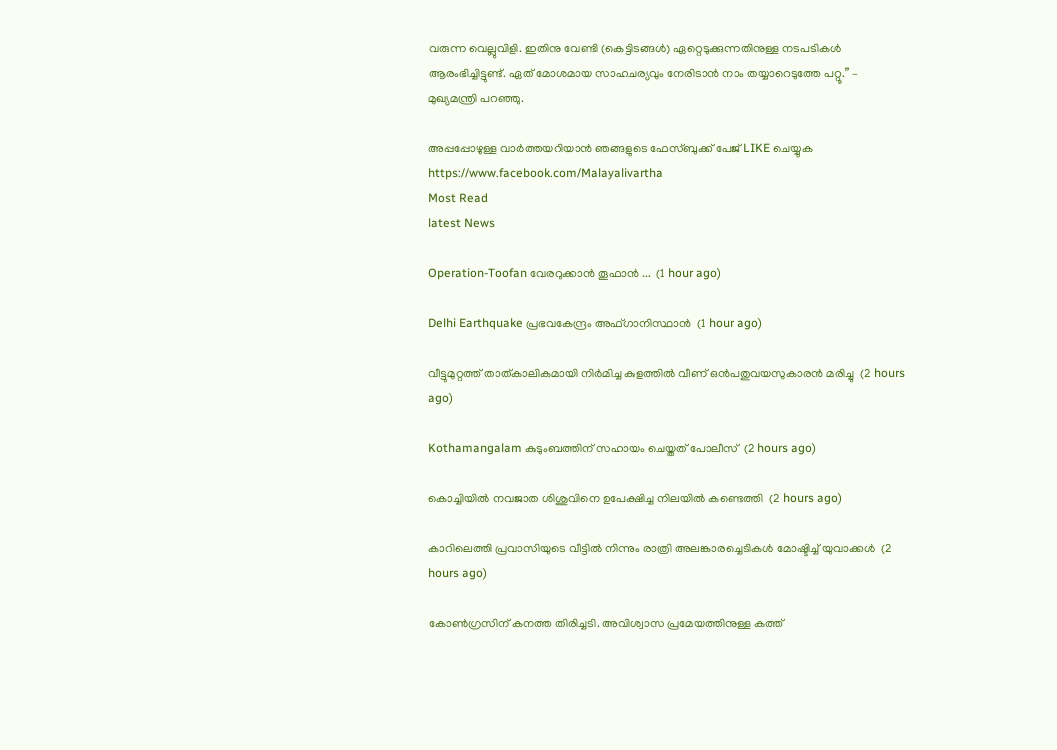വരുന്ന വെല്ലുവിളി. ഇതിനു വേണ്ടി (കെട്ടിടങ്ങൾ) ഏറ്റെടുക്കുന്നതിനുള്ള നടപടികൾ ആരംഭിച്ചിട്ടുണ്ട്. ഏത് മോശമായ സാഹചര്യവും നേരിടാൻ നാം തയ്യാറെടുത്തേ പറ്റൂ.” – മുഖ്യമന്ത്രി പറഞ്ഞു.

അപ്പപ്പോഴുള്ള വാര്‍ത്തയറിയാന്‍ ഞങ്ങളുടെ ഫേസ്‌ബുക്ക്‌ പേജ് LIKE ചെയ്യുക
https://www.facebook.com/Malayalivartha
Most Read
latest News

Operation-Toofan വേരറുക്കാൻ തൂഫാൻ ...  (1 hour ago)

Delhi Earthquake പ്രഭവകേന്ദ്രം അഫ്ഗാനിസ്ഥാന്‍  (1 hour ago)

വീട്ടുമുറ്റത്ത് താത്കാലികമായി നിര്‍മിച്ച കുളത്തില്‍ വീണ് ഒന്‍പതുവയസുകാരന്‍ മരിച്ചു  (2 hours ago)

Kothamangalam കുടുംബത്തിന് സഹായം ചെയ്തത് പോലീസ്  (2 hours ago)

കൊച്ചിയില്‍ നവജാത ശിശുവിനെ ഉപേക്ഷിച്ച നിലയില്‍ കണ്ടെത്തി  (2 hours ago)

കാറിലെത്തി പ്രവാസിയുടെ വീട്ടില്‍ നിന്നും രാത്രി അലങ്കാരച്ചെടികള്‍ മോഷ്ടിച്ച് യുവാക്കള്‍  (2 hours ago)

കോൺഗ്രസിന് കനത്ത തിരിച്ചടി. അവിശ്വാസ പ്രമേയത്തിനുള്ള കത്ത്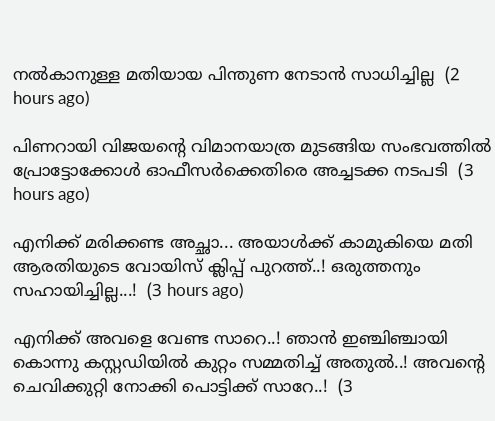നൽകാനുള്ള മതിയായ പിന്തുണ നേടാൻ സാധിച്ചില്ല  (2 hours ago)

പിണറായി വിജയന്റെ വിമാനയാത്ര മുടങ്ങിയ സംഭവത്തിൽ പ്രോട്ടോക്കോൾ ഓഫീസർക്കെതിരെ അച്ചടക്ക നടപടി  (3 hours ago)

എനിക്ക് മരിക്കണ്ട അച്ഛാ... അയാൾക്ക് കാമുകിയെ മതി ആരതിയുടെ വോയിസ് ക്ലിപ്പ് പുറത്ത്..! ഒരുത്തനും സഹായിച്ചില്ല...!  (3 hours ago)

എനിക്ക് അവളെ വേണ്ട സാറെ..! ഞാൻ ഇഞ്ചിഞ്ചായി കൊന്നു കസ്റ്റഡിയിൽ കുറ്റം സമ്മതിച്ച് അതുൽ..! അവന്റെ ചെവിക്കുറ്റി നോക്കി പൊട്ടിക്ക് സാറേ..!  (3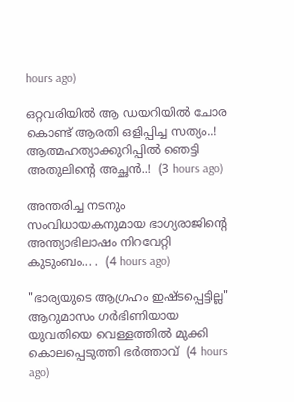hours ago)

ഒറ്റവരിയിൽ ആ ഡയറിയിൽ ചോര കൊണ്ട് ആരതി ഒളിപ്പിച്ച സത്യം..! ആത്മഹത്യാക്കുറിപ്പിൽ ഞെട്ടി അതുലിന്റെ അച്ഛൻ..!  (3 hours ago)

അന്തരിച്ച നടനും സംവിധായകനുമായ ഭാഗ്യരാജിന്റെ അന്ത്യാഭിലാഷം നിറവേറ്റി കുടുംബം... .  (4 hours ago)

"ഭാര്യയുടെ ആഗ്രഹം ഇഷ്ടപ്പെട്ടില്ല" ആറുമാസം ഗർഭിണിയായ യുവതിയെ വെള്ളത്തിൽ മുക്കി കൊലപ്പെടുത്തി ഭർത്താവ്  (4 hours ago)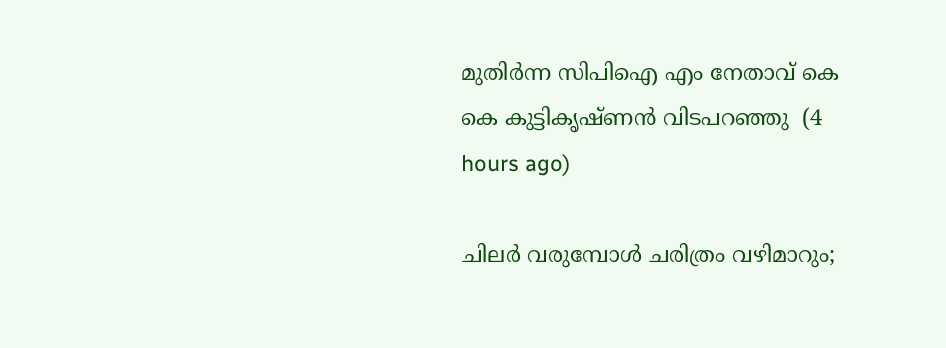മുതിർന്ന സിപിഐ എം നേതാവ് കെ കെ കുട്ടികൃഷ്ണൻ വിടപറഞ്ഞു  (4 hours ago)

ചിലർ വരുമ്പോൾ ചരിത്രം വഴിമാറും;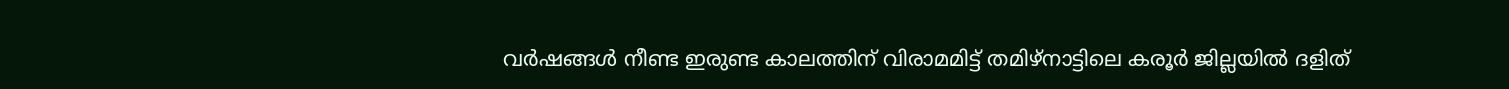വർഷങ്ങൾ നീണ്ട ഇരുണ്ട കാലത്തിന് വിരാമമിട്ട് തമിഴ്‌നാട്ടിലെ കരൂർ ജില്ലയിൽ ദളിത്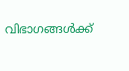വിഭാഗങ്ങൾക്ക്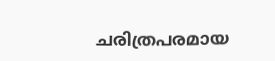ചരിത്രപരമായ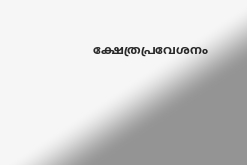ക്ഷേത്രപ്രവേശനം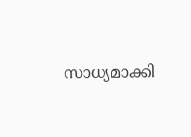സാധ്യമാക്കി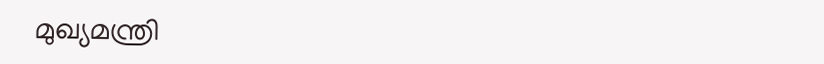മുഖ്യമന്ത്രി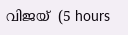വിജയ്  (5 hours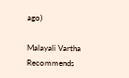ago)

Malayali Vartha Recommends